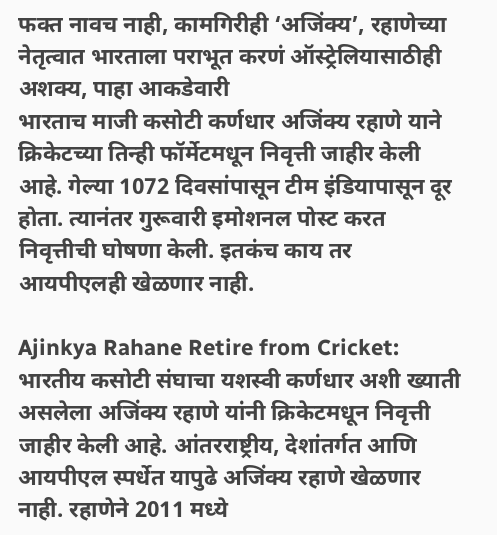फक्त नावच नाही, कामगिरीही ‘अजिंक्य’, रहाणेच्या नेतृत्वात भारताला पराभूत करणं ऑस्ट्रेलियासाठीही अशक्य, पाहा आकडेवारी
भारताच माजी कसोटी कर्णधार अजिंक्य रहाणे याने क्रिकेटच्या तिन्ही फॉर्मेटमधून निवृत्ती जाहीर केली आहे. गेल्या 1072 दिवसांपासून टीम इंडियापासून दूर होता. त्यानंतर गुरूवारी इमोशनल पोस्ट करत निवृत्तीची घोषणा केली. इतकंच काय तर आयपीएलही खेळणार नाही.

Ajinkya Rahane Retire from Cricket: भारतीय कसोटी संघाचा यशस्वी कर्णधार अशी ख्याती असलेला अजिंक्य रहाणे यांनी क्रिकेटमधून निवृत्ती जाहीर केली आहे. आंतरराष्ट्रीय, देशांतर्गत आणि आयपीएल स्पर्धेत यापुढे अजिंक्य रहाणे खेळणार नाही. रहाणेने 2011 मध्ये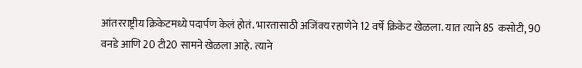आंतरराष्ट्रीय क्रिकेटमध्ये पदार्पण केलं होतं. भारतासाठी अजिंक्य रहाणेने 12 वर्षे क्रिकेट खेळला. यात त्याने 85 कसोटी, 90 वनडे आणि 20 टी20 सामने खेळला आहे. त्याने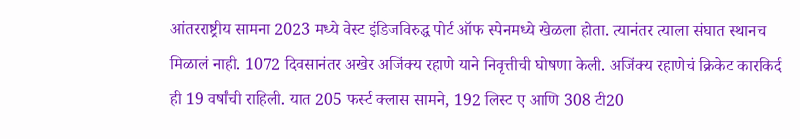आंतरराष्ट्रीय सामना 2023 मध्ये वेस्ट इंडिजविरुद्ध पोर्ट ऑफ स्पेनमध्ये खेळला होता. त्यानंतर त्याला संघात स्थानच मिळालं नाही. 1072 दिवसानंतर अखेर अजिंक्य रहाणे याने निवृत्तीची घोषणा केली. अजिंक्य रहाणेचं क्रिकेट कारकिर्द ही 19 वर्षांची राहिली. यात 205 फर्स्ट क्लास सामने, 192 लिस्ट ए आणि 308 टी20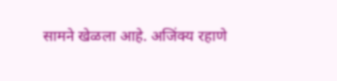सामने खेळला आहे. अजिंक्य रहाणे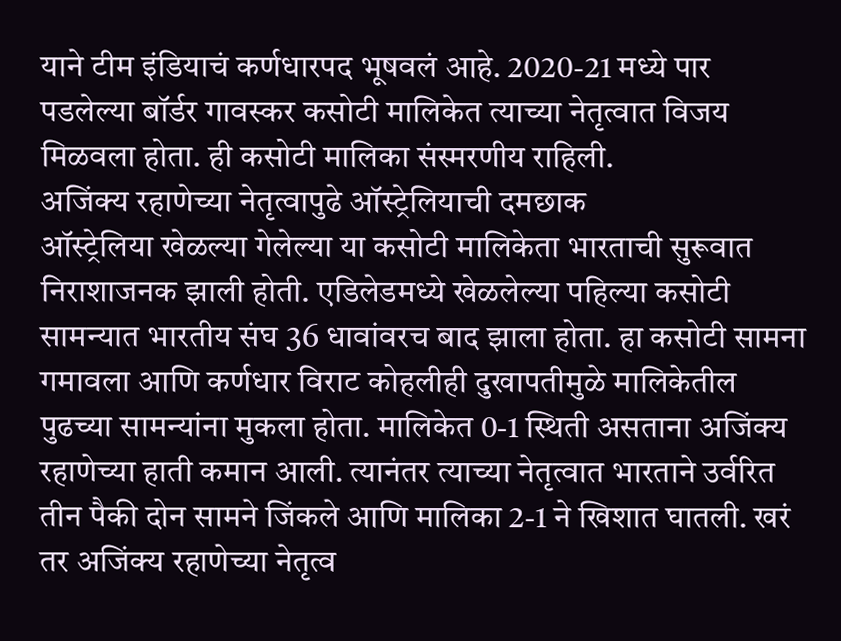याने टीम इंडियाचं कर्णधारपद भूषवलं आहे. 2020-21 मध्ये पार पडलेल्या बॉर्डर गावस्कर कसोटी मालिकेत त्याच्या नेतृत्वात विजय मिळवला होता. ही कसोटी मालिका संस्मरणीय राहिली.
अजिंक्य रहाणेच्या नेतृत्वापुढे ऑस्ट्रेलियाची दमछाक
ऑस्ट्रेलिया खेळल्या गेलेल्या या कसोटी मालिकेता भारताची सुरूवात निराशाजनक झाली होती. एडिलेडमध्ये खेळलेल्या पहिल्या कसोटी सामन्यात भारतीय संघ 36 धावांवरच बाद झाला होता. हा कसोटी सामना गमावला आणि कर्णधार विराट कोहलीही दुखापतीमुळे मालिकेतील पुढच्या सामन्यांना मुकला होता. मालिकेत 0-1 स्थिती असताना अजिंक्य रहाणेच्या हाती कमान आली. त्यानंतर त्याच्या नेतृत्वात भारताने उर्वरित तीन पैकी दोन सामने जिंकले आणि मालिका 2-1 ने खिशात घातली. खरं तर अजिंक्य रहाणेच्या नेतृत्व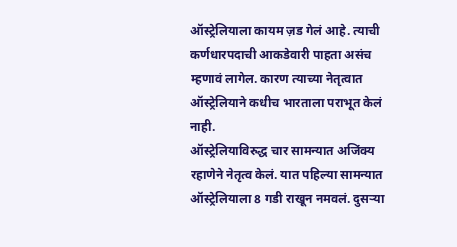ऑस्ट्रेलियाला कायम ज़ड गेलं आहे. त्याची कर्णधारपदाची आकडेवारी पाहता असंच म्हणावं लागेल. कारण त्याच्या नेतृत्वात ऑस्ट्रेलियाने कधीच भारताला पराभूत केलं नाही.
ऑस्ट्रेलियाविरुद्ध चार सामन्यात अजिंक्य रहाणेने नेतृत्व केलं. यात पहिल्या सामन्यात ऑस्ट्रेलियाला 8 गडी राखून नमवलं. दुसऱ्या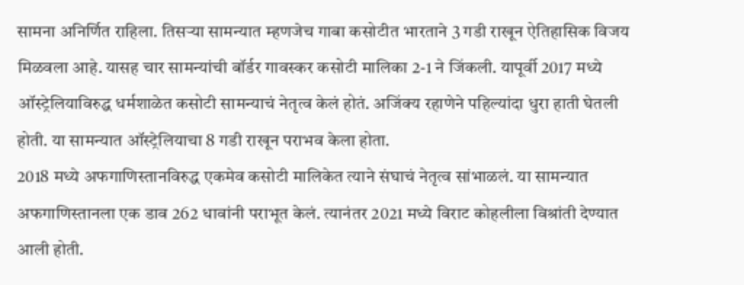सामना अनिर्णित राहिला. तिसऱ्या सामन्यात म्हणजेच गाबा कसोटीत भारताने 3 गडी राखून ऐतिहासिक विजय मिळवला आहे. यासह चार सामन्यांची बॉर्डर गावस्कर कसोटी मालिका 2-1 ने जिंकली. यापूर्वी 2017 मध्ये ऑस्ट्रेलियाविरुद्ध धर्मशाळेत कसोटी सामन्याचं नेतृत्व केलं होतं. अजिंक्य रहाणेने पहिल्यांदा धुरा हाती घेतली होती. या सामन्यात ऑस्ट्रेलियाचा 8 गडी राखून पराभव केला होता.
2018 मध्ये अफगाणिस्तानविरुद्ध एकमेव कसोटी मालिकेत त्याने संघाचं नेतृत्व सांभाळलं. या सामन्यात अफगाणिस्तानला एक डाव 262 धावांनी पराभूत केलं. त्यानंतर 2021 मध्ये विराट कोहलीला विश्रांती देण्यात आली होती.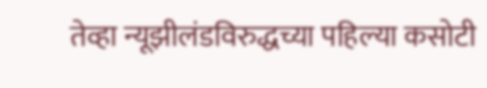तेव्हा न्यूझीलंडविरुद्धच्या पहिल्या कसोटी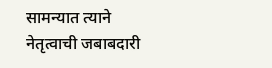सामन्यात त्याने नेतृत्वाची जबाबदारी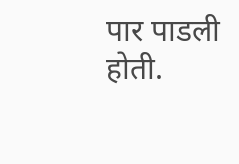पार पाडली होती.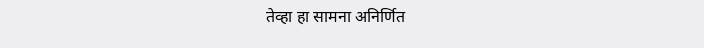तेव्हा हा सामना अनिर्णित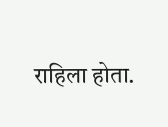राहिला होता.